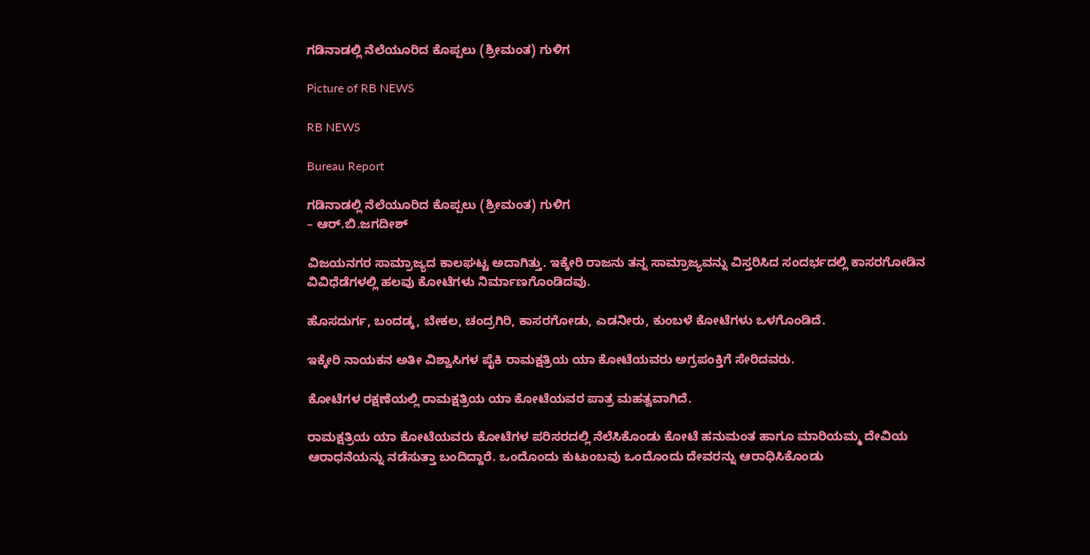ಗಡಿನಾಡಲ್ಲಿ ನೆಲೆಯೂರಿದ ಕೊಪ್ಪಲು (ಶ್ರೀಮಂತ) ಗುಳಿಗ

Picture of RB NEWS

RB NEWS

Bureau Report

ಗಡಿನಾಡಲ್ಲಿ ನೆಲೆಯೂರಿದ ಕೊಪ್ಪಲು (ಶ್ರೀಮಂತ) ಗುಳಿಗ
– ಆರ್.ಬಿ.ಜಗದೀಶ್

ವಿಜಯನಗರ ಸಾಮ್ರಾಜ್ಯದ ಕಾಲಘಟ್ಟ ಅದಾಗಿತ್ತು. ಇಕ್ಕೇರಿ ರಾಜನು ತನ್ನ ಸಾಮ್ರಾಜ್ಯವನ್ನು ವಿಸ್ತರಿಸಿದ ಸಂದರ್ಭದಲ್ಲಿ ಕಾಸರಗೋಡಿನ ವಿವಿಧೆಡೆಗಳಲ್ಲಿ ಹಲವು ಕೋಟೆಗಳು ನಿರ್ಮಾಣಗೊಂಡಿದವು‌.

ಹೊಸದುರ್ಗ, ಬಂದಡ್ಕ, ಬೇಕಲ, ಚಂದ್ರಗಿರಿ, ಕಾಸರಗೋಡು, ಎಡನೀರು, ಕುಂಬಳೆ ಕೋಟೆಗಳು ಒಳಗೊಂಡಿದೆ.

ಇಕ್ಕೇರಿ ನಾಯಕನ ಅತೀ ವಿಶ್ವಾಸಿಗಳ ಪೈಕಿ ರಾಮಕ್ಷತ್ರಿಯ ಯಾ ಕೋಟೆಯವರು ಅಗ್ರಪಂಕ್ತಿಗೆ ಸೇರಿದವರು.

ಕೋಟೆಗಳ ರಕ್ಷಣೆಯಲ್ಲಿ ರಾಮಕ್ಷತ್ರಿಯ ಯಾ ಕೋಟೆಯವರ ಪಾತ್ರ ಮಹತ್ವವಾಗಿದೆ.

ರಾಮಕ್ಷತ್ರಿಯ ಯಾ ಕೋಟೆಯವರು ಕೋಟೆಗಳ ಪರಿಸರದಲ್ಲಿ ನೆಲೆಸಿಕೊಂಡು ಕೋಟೆ ಹನುಮಂತ ಹಾಗೂ ಮಾರಿಯಮ್ಮ ದೇವಿಯ ಆರಾಧನೆಯನ್ನು ನಡೆಸುತ್ತಾ ಬಂದಿದ್ದಾರೆ. ಒಂದೊಂದು ಕುಟುಂಬವು ಒಂದೊಂದು ದೇವರನ್ನು ಆರಾಧಿಸಿಕೊಂಡು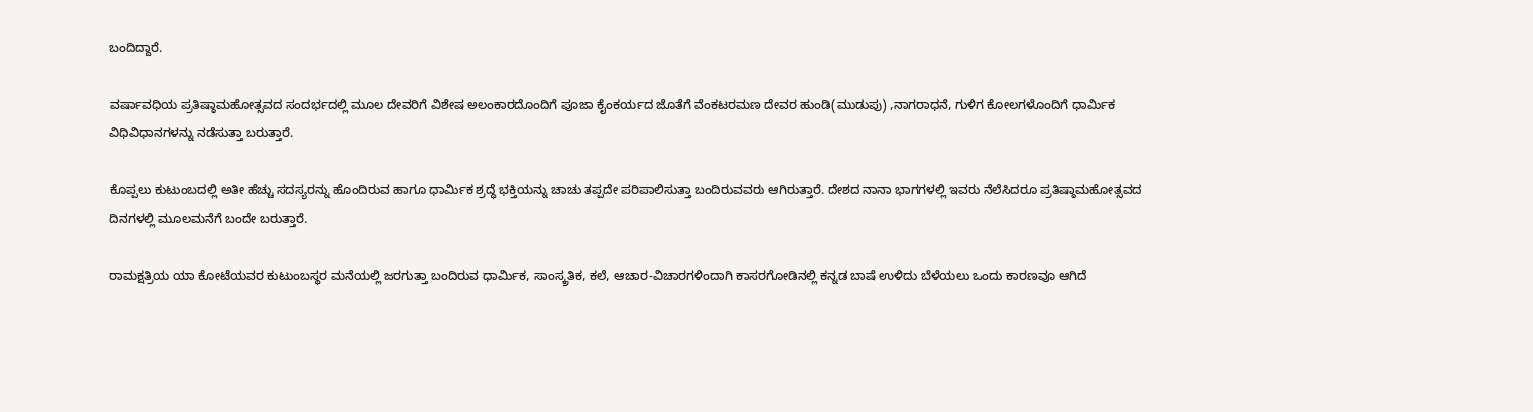ಬಂದಿದ್ದಾರೆ.

ವರ್ಷಾವಧಿಯ ಪ್ರತಿಷ್ಠಾಮಹೋತ್ಸವದ ಸಂದರ್ಭದಲ್ಲಿ ಮೂಲ ದೇವರಿಗೆ ವಿಶೇಷ ಅಲಂಕಾರದೊಂದಿಗೆ ಪೂಜಾ ಕೈಂಕರ್ಯದ ಜೊತೆಗೆ ವೆಂಕಟರಮಣ ದೇವರ ಹುಂಡಿ(ಮುಡುಪು) ,ನಾಗರಾಧನೆ, ಗುಳಿಗ ಕೋಲಗಳೊಂದಿಗೆ ಧಾರ್ಮಿಕ ವಿಧಿವಿಧಾನಗಳನ್ನು ನಡೆಸುತ್ತಾ ಬರುತ್ತಾರೆ.

ಕೊಪ್ಪಲು ಕುಟುಂಬದಲ್ಲಿ ಅತೀ ಹೆಚ್ಚು ಸದಸ್ಯರನ್ನು ಹೊಂದಿರುವ ಹಾಗೂ ಧಾರ್ಮಿಕ ಶ್ರದ್ಧೆ ಭಕ್ತಿಯನ್ನು ಚಾಚು ತಪ್ಪದೇ ಪರಿಪಾಲಿಸುತ್ತಾ ಬಂದಿರುವವರು ಆಗಿರುತ್ತಾರೆ. ದೇಶದ ನಾನಾ ಭಾಗಗಳಲ್ಲಿ ಇವರು ನೆಲೆಸಿದರೂ ಪ್ರತಿಷ್ಠಾಮಹೋತ್ಸವದ ದಿನಗಳಲ್ಲಿ ಮೂಲಮನೆಗೆ ಬಂದೇ ಬರುತ್ತಾರೆ.

ರಾಮಕ್ಷತ್ರಿಯ ಯಾ ಕೋಟೆಯವರ ಕುಟುಂಬಸ್ಥರ ಮನೆಯಲ್ಲಿ ಜರಗುತ್ತಾ ಬಂದಿರುವ ಧಾರ್ಮಿಕ, ಸಾಂಸ್ಕ್ರತಿಕ, ಕಲೆ, ಆಚಾರ-ವಿಚಾರಗಳಿಂದಾಗಿ ಕಾಸರಗೋಡಿನಲ್ಲಿ ಕನ್ನಡ ಬಾಷೆ ಉಳಿದು ಬೆಳೆಯಲು ಒಂದು ಕಾರಣವೂ ಆಗಿದೆ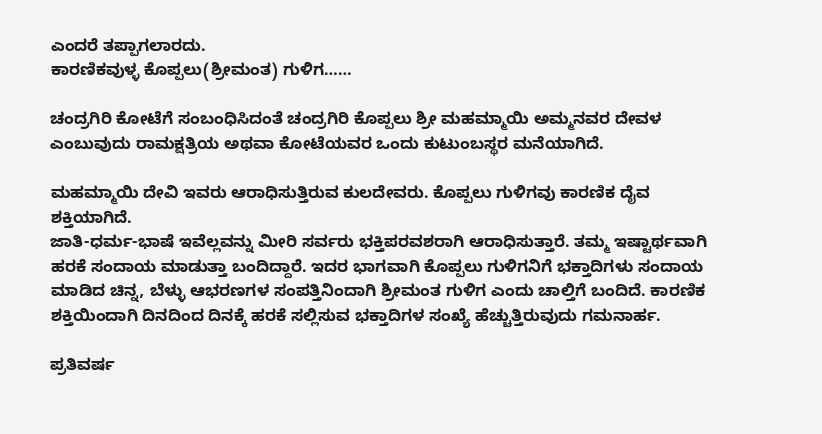ಎಂದರೆ ತಪ್ಪಾಗಲಾರದು.
ಕಾರಣಿಕವುಳ್ಳ ಕೊಪ್ಪಲು(ಶ್ರೀಮಂತ) ಗುಳಿಗ……

ಚಂದ್ರಗಿರಿ ಕೋಟೆಗೆ ಸಂಬಂಧಿಸಿದಂತೆ ಚಂದ್ರಗಿರಿ ಕೊಪ್ಪಲು ಶ್ರೀ ಮಹಮ್ಮಾಯಿ ಅಮ್ಮನವರ ದೇವಳ ಎಂಬುವುದು ರಾಮಕ್ಷತ್ರಿಯ ಅಥವಾ ಕೋಟೆಯವರ ಒಂದು ಕುಟುಂಬಸ್ಥರ ಮನೆಯಾಗಿದೆ.

ಮಹಮ್ಮಾಯಿ ದೇವಿ ಇವರು ಆರಾಧಿಸುತ್ತಿರುವ ಕುಲದೇವರು. ಕೊಪ್ಪಲು ಗುಳಿಗವು ಕಾರಣಿಕ ದೈವ ಶಕ್ತಿಯಾಗಿದೆ.
ಜಾತಿ-ಧರ್ಮ-ಭಾಷೆ ಇವೆಲ್ಲವನ್ನು ಮೀರಿ ಸರ್ವರು ಭಕ್ತಿಪರವಶರಾಗಿ ಆರಾಧಿಸುತ್ತಾರೆ. ತಮ್ಮ ಇಷ್ಟಾರ್ಥವಾಗಿ ಹರಕೆ ಸಂದಾಯ ಮಾಡುತ್ತಾ ಬಂದಿದ್ದಾರೆ. ಇದರ ಭಾಗವಾಗಿ ಕೊಪ್ಪಲು ಗುಳಿಗನಿಗೆ ಭಕ್ತಾದಿಗಳು ಸಂದಾಯ ಮಾಡಿದ ಚಿನ್ನ, ಬೆಳ್ಳು ಆಭರಣಗಳ ಸಂಪತ್ತಿನಿಂದಾಗಿ ಶ್ರೀಮಂತ ಗುಳಿಗ ಎಂದು ಚಾಲ್ತಿಗೆ ಬಂದಿದೆ. ಕಾರಣಿಕ ಶಕ್ತಿಯಿಂದಾಗಿ ದಿನದಿಂದ ದಿನಕ್ಕೆ ಹರಕೆ ಸಲ್ಲಿಸುವ ಭಕ್ತಾದಿಗಳ ಸಂಖ್ಯೆ ಹೆಚ್ಚುತ್ತಿರುವುದು ಗಮನಾರ್ಹ.

ಪ್ರತಿವರ್ಷ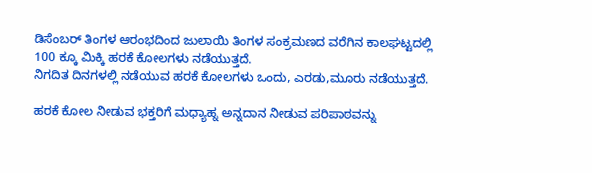ಡಿಸೆಂಬರ್ ತಿಂಗಳ ಆರಂಭದಿಂದ ಜುಲಾಯಿ ತಿಂಗಳ ಸಂಕ್ರಮಣದ ವರೆಗಿನ ಕಾಲಘಟ್ಟದಲ್ಲಿ 100 ಕ್ಕೂ ಮಿಕ್ಕಿ ಹರಕೆ ಕೋಲಗಳು ನಡೆಯುತ್ತದೆ.
ನಿಗದಿತ ದಿನಗಳಲ್ಲಿ ನಡೆಯುವ ಹರಕೆ ಕೋಲಗಳು ಒಂದು, ಎರಡು,ಮೂರು ನಡೆಯುತ್ತದೆ.

ಹರಕೆ ಕೋಲ ನೀಡುವ ಭಕ್ತರಿಗೆ ಮಧ್ಯಾಹ್ನ ಅನ್ನದಾನ ನೀಡುವ ಪರಿಪಾಠವನ್ನು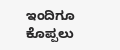ಇಂದಿಗೂ ಕೊಪ್ಪಲು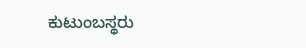ಕುಟುಂಬಸ್ಥರು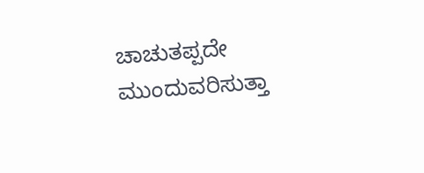ಚಾಚುತಪ್ಪದೇ ಮುಂದುವರಿಸುತ್ತಾ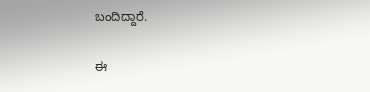ಬಂದಿದ್ದಾರೆ.

ಈ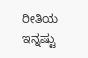ರೀತಿಯ ಇನ್ನಷ್ಟು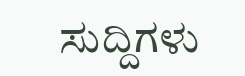ಸುದ್ದಿಗಳು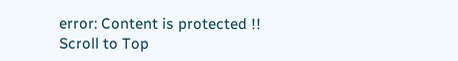error: Content is protected !!
Scroll to Top